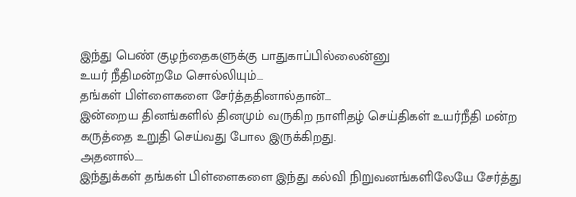இந்து பெண் குழந்தைகளுக்கு பாதுகாப்பில்லைன்னு
உயர் நீதிமன்றமே சொல்லியும்...
தங்கள் பிள்ளைகளை சேர்த்ததினால்தான்...
இன்றைய தினங்களில் தினமும் வருகிற நாளிதழ் செய்திகள் உயர்நீதி மன்ற கருத்தை உறுதி செய்வது போல இருக்கிறது.
அதனால்....
இந்துக்கள் தங்கள் பிள்ளைகளை இந்து கல்வி நிறுவனங்களிலேயே சேர்த்து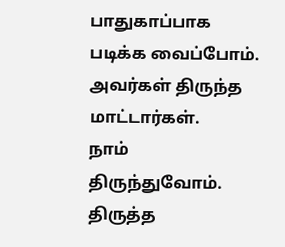பாதுகாப்பாக படிக்க வைப்போம்.
அவர்கள் திருந்த மாட்டார்கள்.
நாம் திருந்துவோம். திருத்த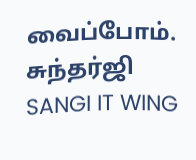வைப்போம்.
சுந்தர்ஜி
SANGI IT WING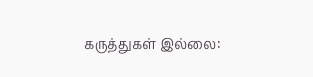கருத்துகள் இல்லை: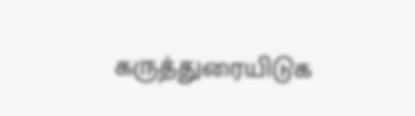கருத்துரையிடுக